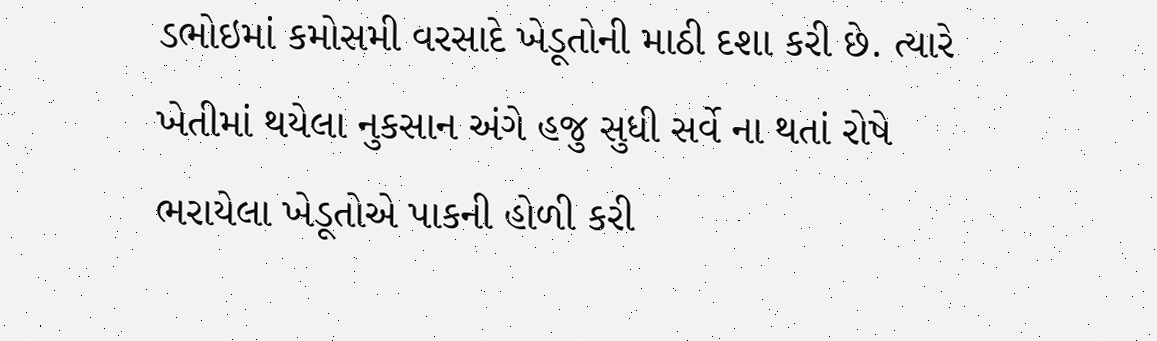ડભોઇમાં કમોસમી વરસાદે ખેડૂતોની માઠી દશા કરી છે. ત્યારે ખેતીમાં થયેલા નુકસાન અંગે હજુ સુધી સર્વે ના થતાં રોષે ભરાયેલા ખેડૂતોએ પાકની હોળી કરી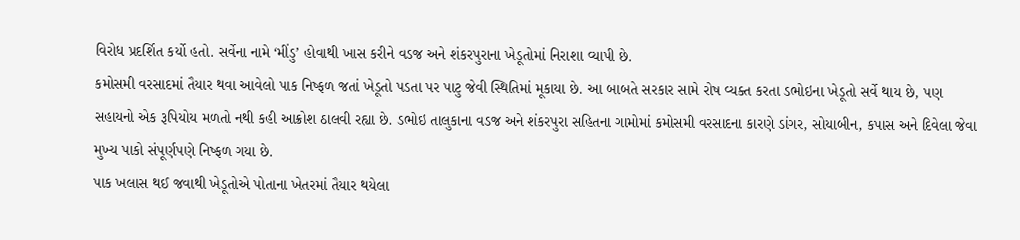વિરોધ પ્રદર્શિત કર્યો હતો. સર્વેના નામે ‘મીંડુ’ હોવાથી ખાસ કરીને વડજ અને શંકરપુરાના ખેડૂતોમાં નિરાશા વ્યાપી છે.
કમોસમી વરસાદમાં તૈયાર થવા આવેલો પાક નિષ્ફળ જતાં ખેડૂતો પડતા પર પાટુ જેવી સ્થિતિમાં મૂકાયા છે. આ બાબતે સરકાર સામે રોષ વ્યક્ત કરતા ડભોઇના ખેડૂતો સર્વે થાય છે, પણ સહાયનો એક રૂપિયોય મળતો નથી કહી આક્રોશ ઠાલવી રહ્યા છે. ડભોઇ તાલુકાના વડજ અને શંકરપુરા સહિતના ગામોમાં કમોસમી વરસાદના કારણે ડાંગર, સોયાબીન, કપાસ અને દિવેલા જેવા મુખ્ય પાકો સંપૂર્ણપણે નિષ્ફળ ગયા છે.
પાક ખલાસ થઈ જવાથી ખેડૂતોએ પોતાના ખેતરમાં તૈયાર થયેલા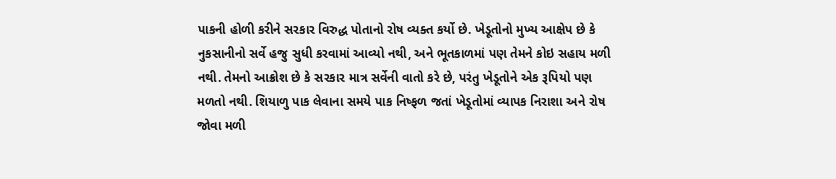પાકની હોળી કરીને સરકાર વિરુદ્ધ પોતાનો રોષ વ્યક્ત કર્યો છે. ખેડૂતોનો મુખ્ય આક્ષેપ છે કે નુકસાનીનો સર્વે હજુ સુધી કરવામાં આવ્યો નથી, અને ભૂતકાળમાં પણ તેમને કોઇ સહાય મળી નથી. તેમનો આક્રોશ છે કે સરકાર માત્ર સર્વેની વાતો કરે છે, પરંતુ ખેડૂતોને એક રૂપિયો પણ મળતો નથી. શિયાળુ પાક લેવાના સમયે પાક નિષ્ફળ જતાં ખેડૂતોમાં વ્યાપક નિરાશા અને રોષ જોવા મળી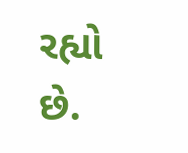રહ્યો છે.